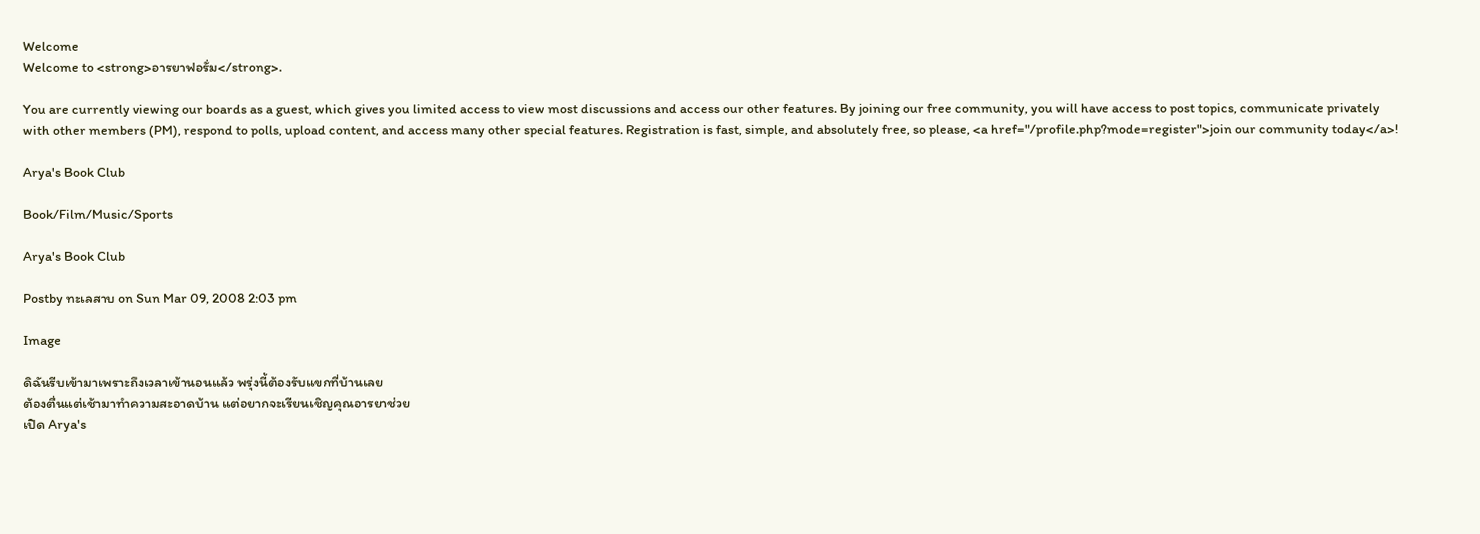Welcome
Welcome to <strong>อารยาฟอรั่ม</strong>.

You are currently viewing our boards as a guest, which gives you limited access to view most discussions and access our other features. By joining our free community, you will have access to post topics, communicate privately with other members (PM), respond to polls, upload content, and access many other special features. Registration is fast, simple, and absolutely free, so please, <a href="/profile.php?mode=register">join our community today</a>!

Arya's Book Club

Book/Film/Music/Sports

Arya's Book Club

Postby ทะเลสาบ on Sun Mar 09, 2008 2:03 pm

Image

ดิฉันรีบเข้ามาเพราะถึงเวลาเข้านอนแล้ว พรุ่งนี้ต้องรับแขกที่บ้านเลย
ต้องตื่นแต่เช้ามาทำความสะอาดบ้าน แต่อยากจะเรียนเชิญคุณอารยาช่วย
เปิด Arya's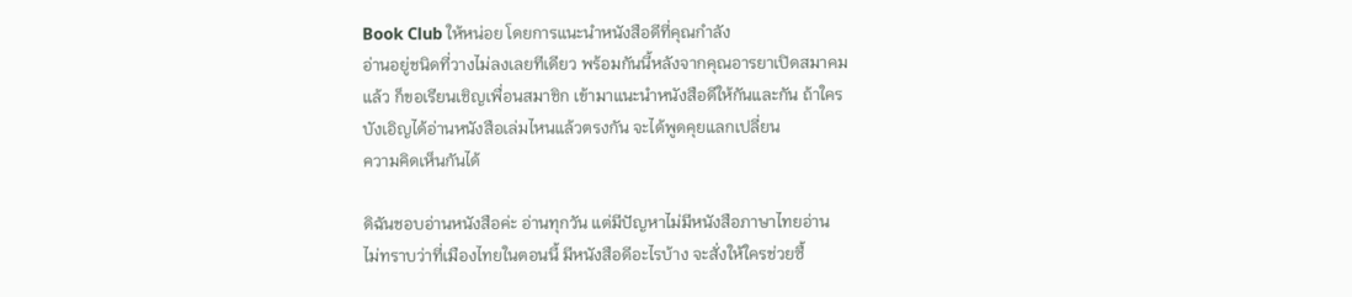Book Club ให้หน่อย โดยการแนะนำหนังสือดีที่คุณกำลัง
อ่านอยู่ชนิดที่วางไม่ลงเลยทีเดียว พร้อมกันนี้หลังจากคุณอารยาเปิดสมาคม
แล้ว ก็ขอเรียนเชิญเพื่อนสมาชิก เข้ามาแนะนำหนังสือดีให้กันและกัน ถ้าใคร
บังเอิญได้อ่านหนังสือเล่มไหนแล้วตรงกัน จะได้พูดคุยแลกเปลี่ยน
ความคิดเห็นกันได้

ดิฉันชอบอ่านหนังสือค่ะ อ่านทุกวัน แต่มีปัญหาไม่มีหนังสือภาษาไทยอ่าน
ไม่ทราบว่าที่เมืองไทยในตอนนี้ มีหนังสือดีอะไรบ้าง จะสั่งให้ใครช่วยซื้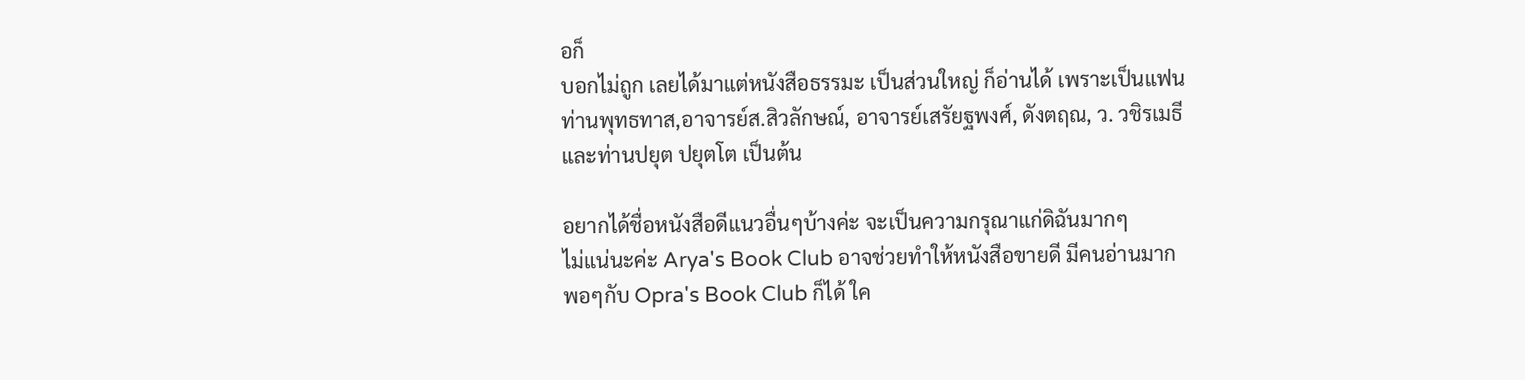อก็
บอกไม่ถูก เลยได้มาแต่หนังสือธรรมะ เป็นส่วนใหญ่ ก็อ่านได้ เพราะเป็นแฟน
ท่านพุทธทาส,อาจารย์ส.สิวลักษณ์, อาจารย์เสรัยฐพงศ์, ดังตฤณ, ว. วชิรเมธี
และท่านปยุต ปยุตโต เป็นต้น

อยากได้ชื่อหนังสือดีแนวอื่นๆบ้างค่ะ จะเป็นความกรุณาแก่ดิฉันมากๆ
ไม่แน่นะค่ะ Arya's Book Club อาจช่วยทำให้หนังสือขายดี มีคนอ่านมาก
พอๆกับ Opra's Book Club ก็ได้ ใค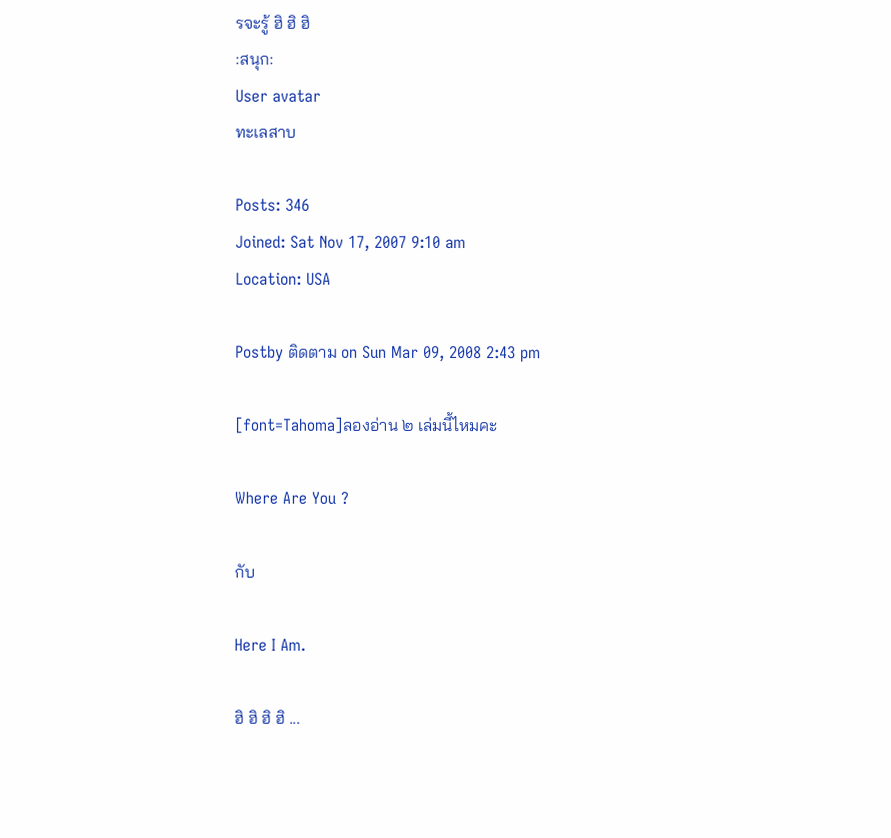รจะรู้ ฮิ ฮิ ฮิ
:สนุก:
User avatar
ทะเลสาบ

Posts: 346
Joined: Sat Nov 17, 2007 9:10 am
Location: USA

Postby ติดตาม on Sun Mar 09, 2008 2:43 pm

[font=Tahoma]ลองอ่าน ๒ เล่มนี้ไหมคะ

Where Are You ?

กับ

Here I Am.

ฮิ ฮิ ฮิ ฮิ ...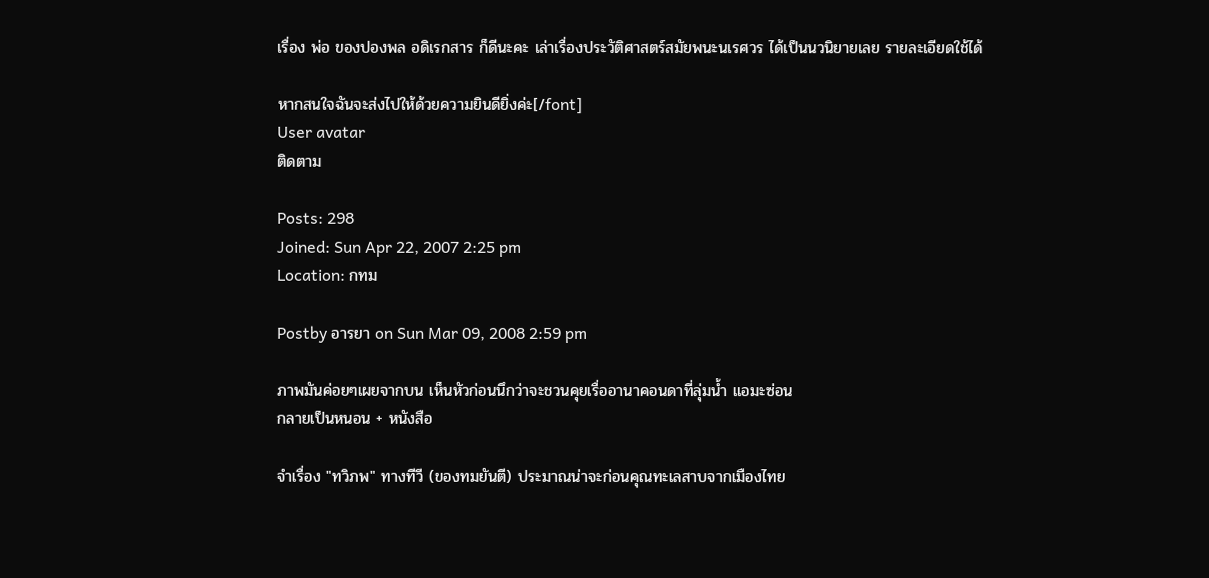เรื่อง พ่อ ของปองพล อดิเรกสาร ก็ดีนะคะ เล่าเรื่องประวัติศาสตร์สมัยพนะนเรศวร ได้เป็นนวนิยายเลย รายละเอียดใช้ได้

หากสนใจฉันจะส่งไปให้ด้วยความยินดียิ่งค่ะ[/font]
User avatar
ติดตาม

Posts: 298
Joined: Sun Apr 22, 2007 2:25 pm
Location: กทม

Postby อารยา on Sun Mar 09, 2008 2:59 pm

ภาพมันค่อยๆเผยจากบน เห็นหัวก่อนนึกว่าจะชวนคุยเรื่ออานาคอนดาที่ลุ่มน้ำ แอมะซ่อน
กลายเป็นหนอน + หนังสือ

จำเรื่อง "ทวิภพ" ทางทีวี (ของทมยันตี) ประมาณน่าจะก่อนคุณทะเลสาบจากเมืองไทย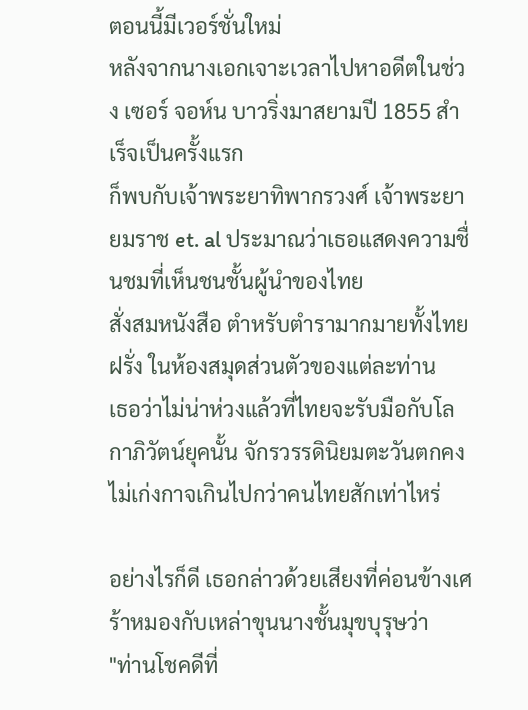ตอนนี้มีเวอร์ชั่นใหม่
หลังจากนางเอกเจาะเวลาไปหาอดีตในช่วง เซอร์ จอห์น บาวริ่งมาสยามปี 1855 สำเร็จเป็นครั้งแรก
ก็พบกับเจ้าพระยาทิพากรวงศ์ เจ้าพระยายมราช et. al ประมาณว่าเธอแสดงความชื่นชมที่เห็นชนชั้นผู้นำของไทย
สั่งสมหนังสือ ตำหรับตำรามากมายทั้งไทยฝรั่ง ในห้องสมุดส่วนตัวของแต่ละท่าน
เธอว่าไม่น่าห่วงแล้วที่ไทยจะรับมือกับโลกาภิวัตน์ยุคนั้น จักรวรรดินิยมตะวันตกคงไม่เก่งกาจเกินไปกว่าคนไทยสักเท่าไหร่

อย่างไรก็ดี เธอกล่าวด้วยเสียงที่ค่อนข้างเศร้าหมองกับเหล่าขุนนางชั้นมุขบุรุษว่า
"ท่านโชคดีที่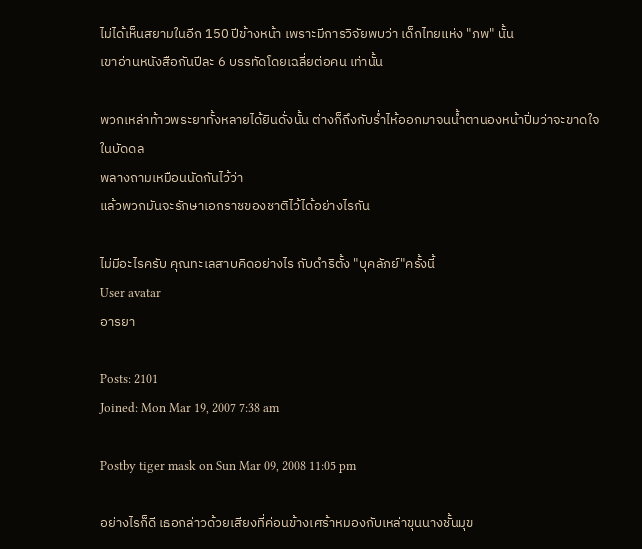ไม่ได้เห็นสยามในอีก 150 ปีข้างหน้า เพราะมีการวิจัยพบว่า เด็กไทยแห่ง "ภพ" นั้น
เขาอ่านหนังสือกันปีละ 6 บรรทัดโดยเฉลี่ยต่อคน เท่านั้น

พวกเหล่าท้าวพระยาทั้งหลายได้ยินดั่งนั้น ต่างก็ถึงกับร่ำไห้ออกมาจนน้ำตานองหน้าปิ่มว่าจะขาดใจในบัดดล
พลางถามเหมือนนัดกันไว้ว่า
แล้วพวกมันจะรักษาเอกราชของชาติไว้ได้อย่างไรกัน

ไม่มีอะไรครับ คุณทะเลสาบคิดอย่างไร กับดำริตั้ง "บุคลัภย์"ครั้งนี้
User avatar
อารยา

Posts: 2101
Joined: Mon Mar 19, 2007 7:38 am

Postby tiger mask on Sun Mar 09, 2008 11:05 pm

อย่างไรก็ดี เธอกล่าวด้วยเสียงที่ค่อนข้างเศร้าหมองกับเหล่าขุนนางชั้นมุข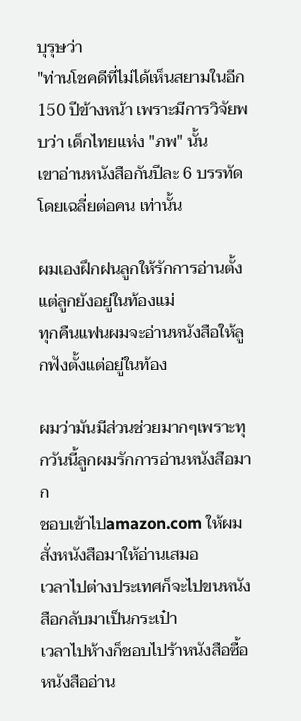บุรุษว่า
"ท่านโชคดีที่ไม่ได้เห็นสยามในอีก 150 ปีข้างหน้า เพราะมีการวิจัยพบว่า เด็กไทยแห่ง "ภพ" นั้น
เขาอ่านหนังสือกันปีละ 6 บรรทัดโดยเฉลี่ยต่อคน เท่านั้น

ผมเองฝึกฝนลูกให้รักการอ่านตั้งแต่ลูกยังอยู่ในท้องแม่
ทุกคืนแฟนผมจะอ่านหนังสือให้ลูกฟังตั้งแต่อยู่ในท้อง

ผมว่ามันมีส่วนช่วยมากๆเพราะทุกวันนี้ลูกผมรักการอ่านหนังสือมาก
ชอบเข้าไปamazon.com ให้ผมสั่งหนังสือมาให้อ่านเสมอ
เวลาไปต่างประเทศก็จะไปขนหนังสือกลับมาเป็นกระเป๋า
เวลาไปห้างก็ชอบไปร้าหนังสือซื้อหนังสืออ่าน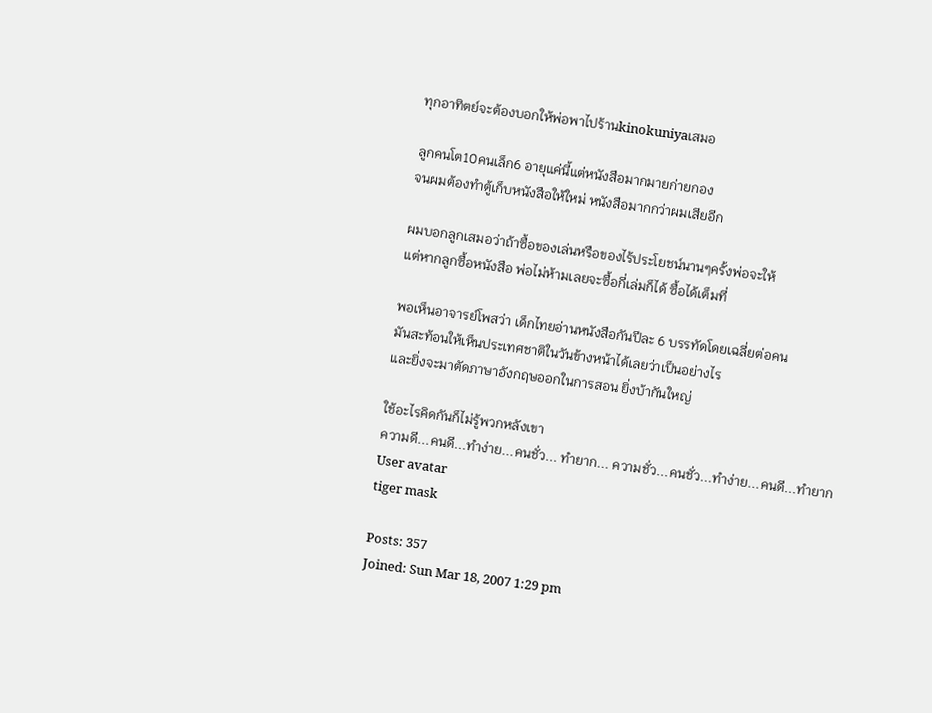ทุกอาทิตย์จะต้องบอกให้พ่อพาไปร้านkinokuniyaเสมอ

ลูกคนโต10คนเล็ก6 อายุแค่นี้แต่หนังสือมากมายก่ายกอง
จนผมต้องทำตู้เก็บหนังสือให้ใหม่ หนังสือมากกว่าผมเสียอีก

ผมบอกลูกเสมอว่าถ้าซื้อของเล่นหรือของไร้ประโยชน์นานๆครั้งพ่อจะให้
แต่หากลูกซื้อหนังสือ พ่อไม่ห้ามเลยจะซื้อกี่เล่มก็ได้ ซื้อได้เต็มที่

พอเห็นอาจารย์โพสว่า เด็กไทยอ่านหนังสือกันปีละ 6 บรรทัดโดยเฉลี่ยต่อคน
มันสะท้อนให้เห็นประเทศชาติในวันข้างหน้าได้เลยว่าเป็นอย่างไร
และยิ่งจะมาตัดภาษาอังกฤษออกในการสอน ยิ่งบ้ากันใหญ่

ใช้อะไรคิดกันก็ไม่รู้พวกหลังเขา
ความดี...คนดี...ทำง่าย...คนชั่ว... ทำยาก... ความชั่ว...คนชั่ว...ทำง่าย...คนดี...ทำยาก
User avatar
tiger mask

Posts: 357
Joined: Sun Mar 18, 2007 1:29 pm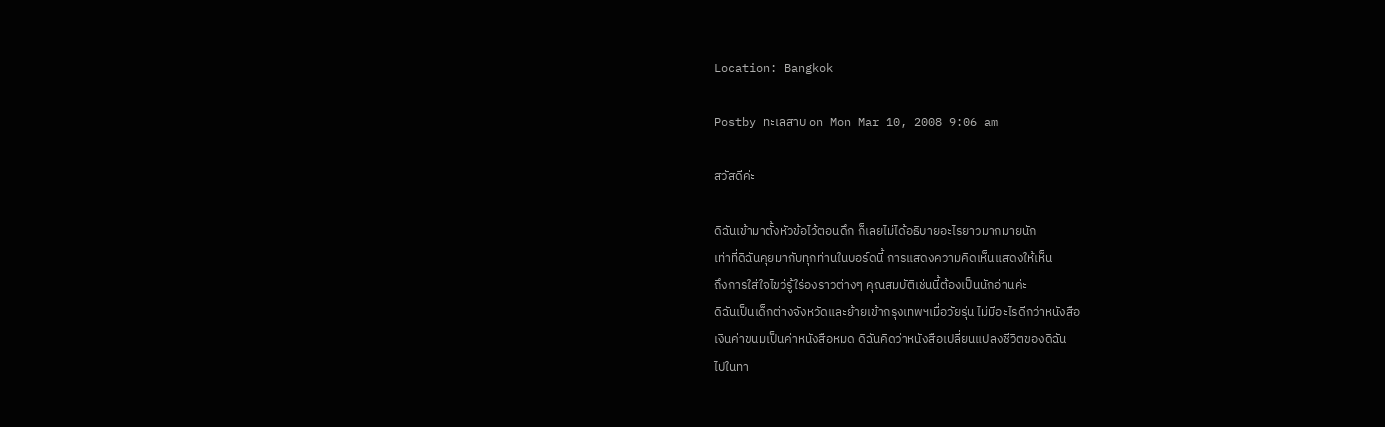Location: Bangkok

Postby ทะเลสาบ on Mon Mar 10, 2008 9:06 am

สวัสดีค่ะ

ดิฉันเข้ามาตั้งหัวข้อไว้ตอนดึก ก็เลยไม่ได้อธิบายอะไรยาวมากมายนัก
เท่าที่ดิฉันคุยมากับทุกท่านในบอร์ดนี้ การแสดงความคิดเห็นแสดงให้เห็น
ถึงการใส่ใจไขว่รู้ใร่องราวต่างๆ คุณสมบัติเช่นนี้ต้องเป็นนักอ่านค่ะ
ดิฉันเป็นเด็กต่างจังหวัดและย้ายเข้ากรุงเทพฯเมื่อวัยรุ่น ไม่มีอะไรดีกว่าหนังสือ
เงินค่าขนมเป็นค่าหนังสือหมด ดิฉันคิดว่าหนังสือเปลี่ยนแปลงชีวิตของดิฉัน
ไปในทา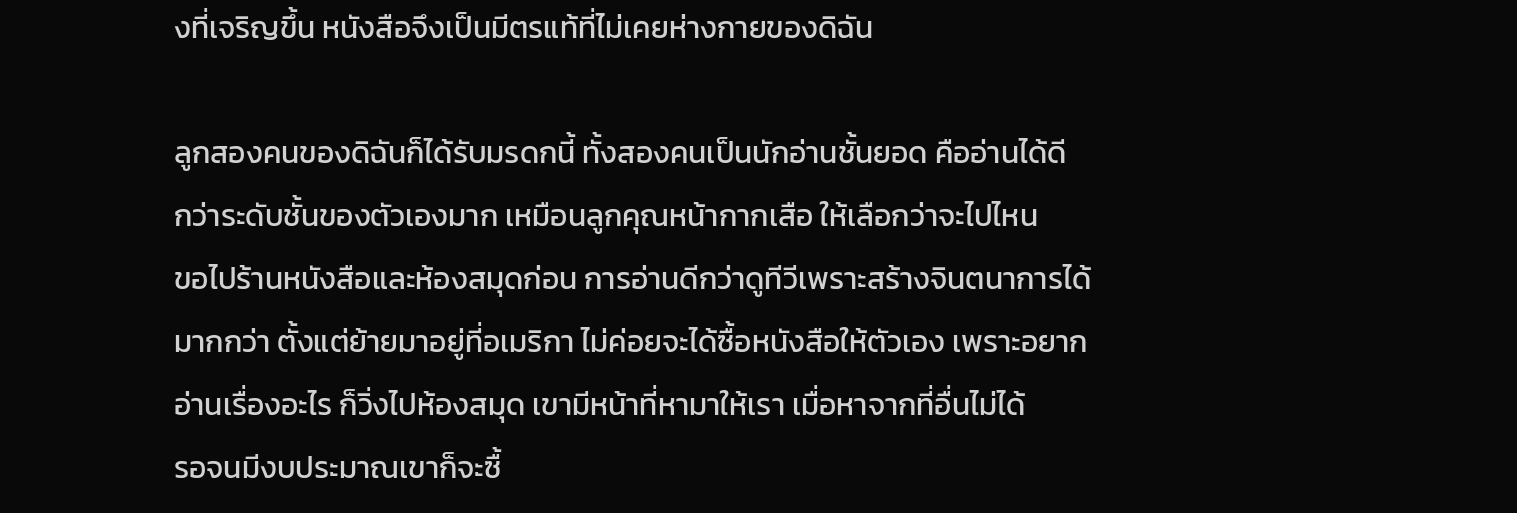งที่เจริญขึ้น หนังสือจึงเป็นมีตรแท้ที่ไม่เคยห่างกายของดิฉัน

ลูกสองคนของดิฉันก็ได้รับมรดกนี้ ทั้งสองคนเป็นนักอ่านชั้นยอด คืออ่านได้ดี
กว่าระดับชั้นของตัวเองมาก เหมือนลูกคุณหน้ากากเสือ ให้เลือกว่าจะไปไหน
ขอไปร้านหนังสือและห้องสมุดก่อน การอ่านดีกว่าดูทีวีเพราะสร้างจินตนาการได้
มากกว่า ตั้งแต่ย้ายมาอยู่ที่อเมริกา ไม่ค่อยจะได้ซื้อหนังสือให้ตัวเอง เพราะอยาก
อ่านเรื่องอะไร ก็วิ่งไปห้องสมุด เขามีหน้าที่หามาให้เรา เมื่อหาจากที่อื่นไม่ได้
รอจนมีงบประมาณเขาก็จะซื้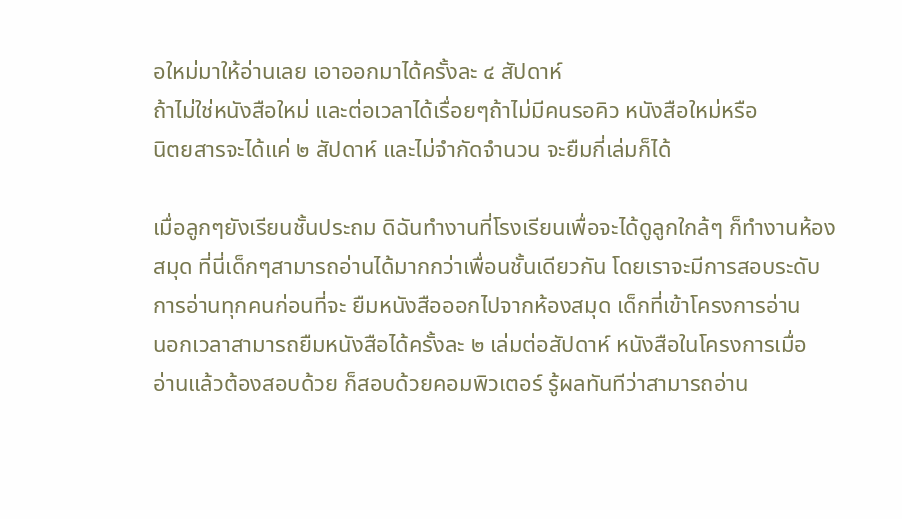อใหม่มาให้อ่านเลย เอาออกมาได้ครั้งละ ๔ สัปดาห์
ถ้าไม่ใช่หนังสือใหม่ และต่อเวลาได้เรื่อยๆถ้าไม่มีคนรอคิว หนังสือใหม่หรือ
นิตยสารจะได้แค่ ๒ สัปดาห์ และไม่จำกัดจำนวน จะยืมกี่เล่มก็ได้

เมื่อลูกๆยังเรียนชั้นประถม ดิฉันทำงานที่โรงเรียนเพื่อจะได้ดูลูกใกล้ๆ ก็ทำงานห้อง
สมุด ที่นี่เด็กๆสามารถอ่านได้มากกว่าเพื่อนชั้นเดียวกัน โดยเราจะมีการสอบระดับ
การอ่านทุกคนก่อนที่จะ ยืมหนังสือออกไปจากห้องสมุด เด็กที่เข้าโครงการอ่าน
นอกเวลาสามารถยืมหนังสือได้ครั้งละ ๒ เล่มต่อสัปดาห์ หนังสือในโครงการเมื่อ
อ่านแล้วต้องสอบด้วย ก็สอบด้วยคอมพิวเตอร์ รู้ผลทันทีว่าสามารถอ่าน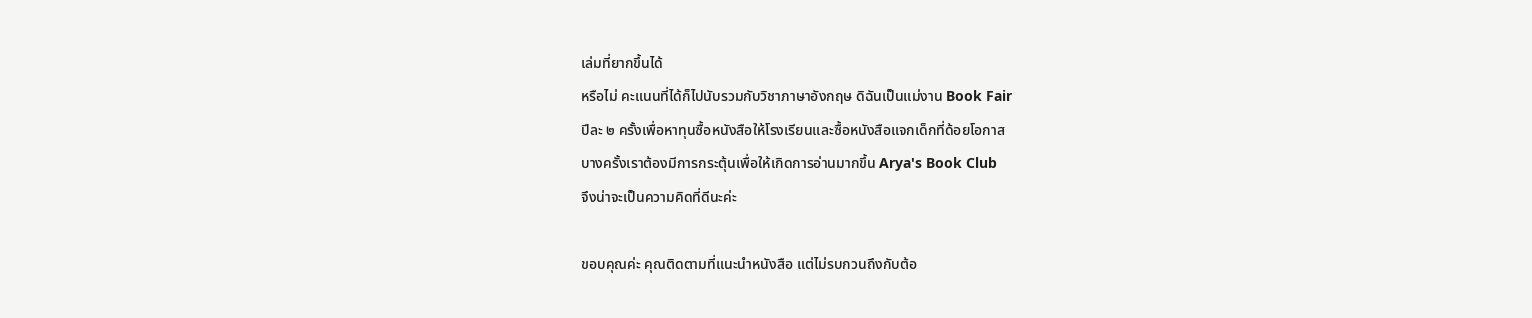เล่มที่ยากขึ้นได้
หรือไม่ คะแนนที่ได้ก็ไปนับรวมกับวิชาภาษาอังกฤษ ดิฉันเป็นแม่งาน Book Fair
ปีละ ๒ ครั้งเพื่อหาทุนซื้อหนังสือให้โรงเรียนและซื้อหนังสือแจกเด็กที่ด้อยโอกาส
บางครั้งเราต้องมีการกระตุ้นเพื่อให้เกิดการอ่านมากขึ้น Arya's Book Club
จึงน่าจะเป็นความคิดที่ดีนะค่ะ

ขอบคุณค่ะ คุณติดตามที่แนะนำหนังสือ แต่ไม่รบกวนถึงกับต้อ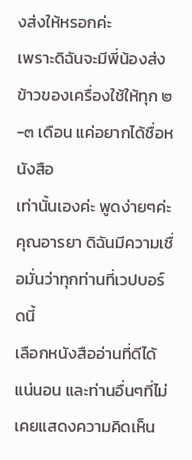งส่งให้หรอกค่ะ
เพราะดิฉันจะมีพี่น้องส่งข้าวของเครื่องใช้ให้ทุก ๒-๓ เดือน แค่อยากได้ชื่อหนังสือ
เท่านั้นเองค่ะ พูดง่ายๆค่ะคุณอารยา ดิฉันมีความเชื่อมั่นว่าทุกท่านที่เวปบอร์ดนี้
เลือกหนังสืออ่านที่ดีได้แน่นอน และท่านอื่นๆที่ไม่เคยแสดงความคิดเห็น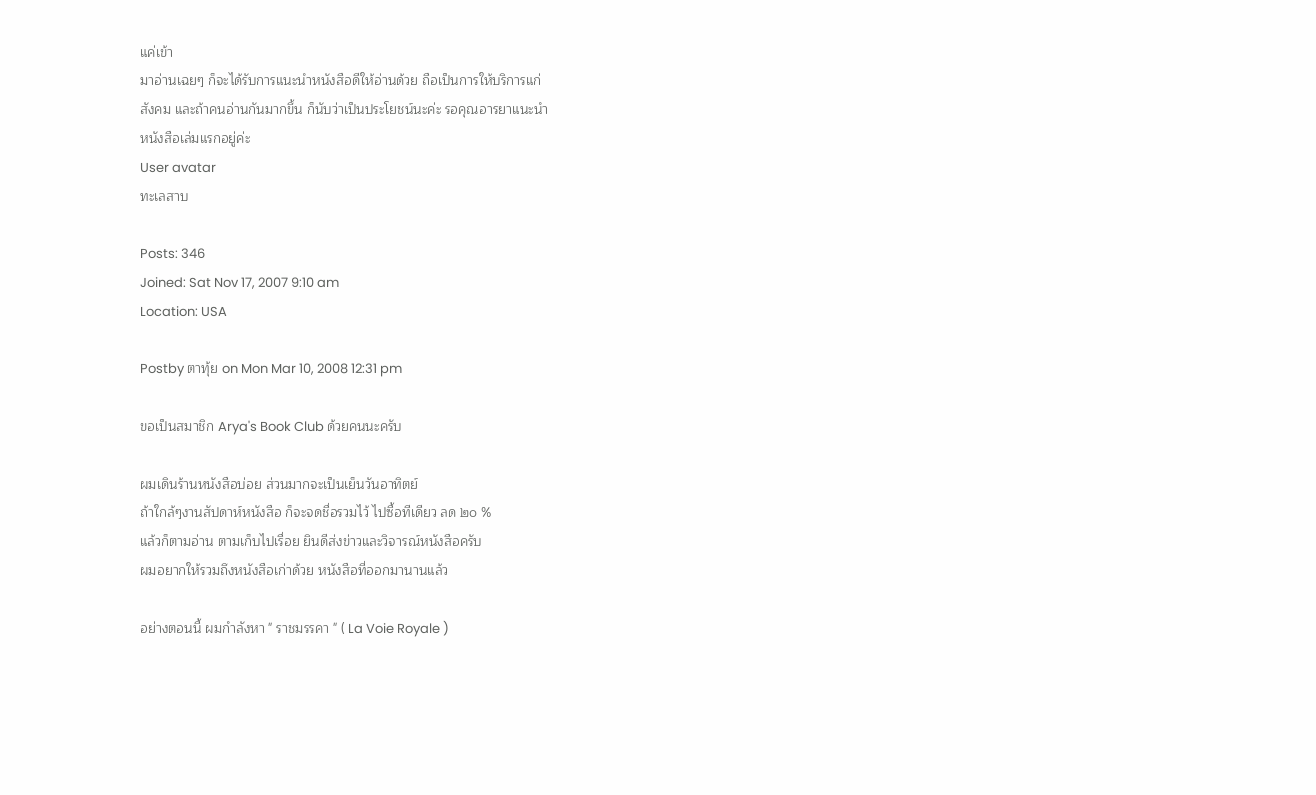แค่เข้า
มาอ่านเฉยๆ ก็จะได้รับการแนะนำหนังสือดีให้อ่านด้วย ถือเป็นการให้บริการแก่
สังคม และถ้าคนอ่านกันมากขึ้น ก็นับว่าเป็นประโยชน์นะค่ะ รอคุณอารยาแนะนำ
หนังสือเล่มแรกอยู่ค่ะ
User avatar
ทะเลสาบ

Posts: 346
Joined: Sat Nov 17, 2007 9:10 am
Location: USA

Postby ตาทุ้ย on Mon Mar 10, 2008 12:31 pm

ขอเป็นสมาชิก Arya's Book Club ด้วยคนนะครับ

ผมเดินร้านหนังสือบ่อย ส่วนมากจะเป็นเย็นวันอาทิตย์
ถ้าใกล้ๆงานสัปดาห์หนังสือ ก็จะจดชื่อรวมไว้ ไปซื้อทีเดียว ลด ๒๐ %
แล้วก็ตามอ่าน ตามเก็บไปเรื่อย ยินดีส่งข่าวและวิจารณ์หนังสือครับ
ผมอยากให้รวมถึงหนังสือเก่าด้วย หนังสือที่ออกมานานแล้ว

อย่างตอนนี้ ผมกำลังหา " ราชมรรคา " ( La Voie Royale )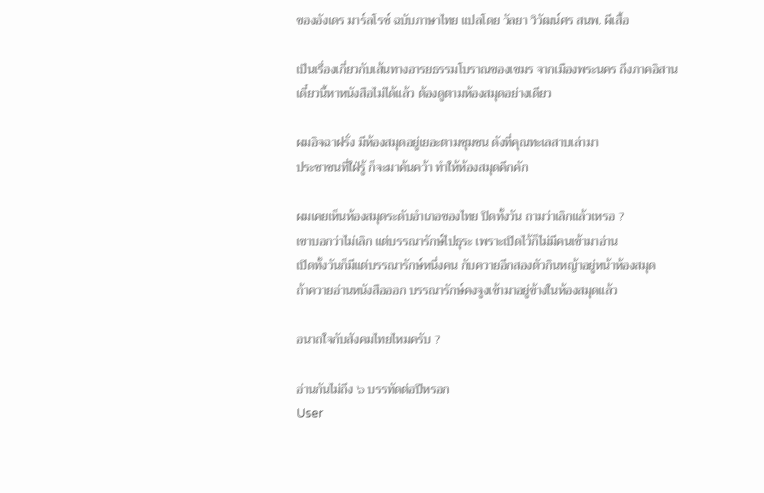ของอังเดร มาร์ลโรซ์ ฉบับภาษาไทย แปลโดย วัลยา วิวัฒน์ศร สนพ. ผีเสื้อ

เป็นเรื่องเกี่ยวกับเส้นทางอารยธรรมโบราณของเขมร จากเมืองพระนคร ถึงภาคอิสาน
เดี๋ยวนี้หาหนังสือไม่ได้แล้ว ต้องดูตามห้องสมุดอย่างเดียว

ผมอิจฉาฝรั่ง มีห้องสมุดอยู่เยอะตามชุมชน ดังที่คุณทะเลสาบเล่ามา
ประชาชนที่ใฝ่รู้ ก็จะมาค้นคว้า ทำให้ห้องสมุดคึกคัก

ผมเคยเห็นห้องสมุดระดับอำเภอของไทย ปิดทั้งวัน ถามว่าเลิกแล้วเหรอ ?
เขาบอกว่าไม่เลิก แต่บรรณารักษ์ไปธุระ เพราะเปิดไว้ก็ไม่มีคนเข้ามาอ่าน
เปิดทั้งวันก็มีแต่บรรณารักษ์หนึ่งคน กับควายอีกสองตัวกินหญ้าอยู่หน้าห้องสมุด
ถ้าควายอ่านหนังสือออก บรรณารักษ์คงจูงเข้ามาอยู่ข้างในห้องสมุดแล้ว

อนาถใจกับสังคมไทยไหมครับ ?

อ่านกันไม่ถึง ๖ บรรทัดต่อปีหรอก
User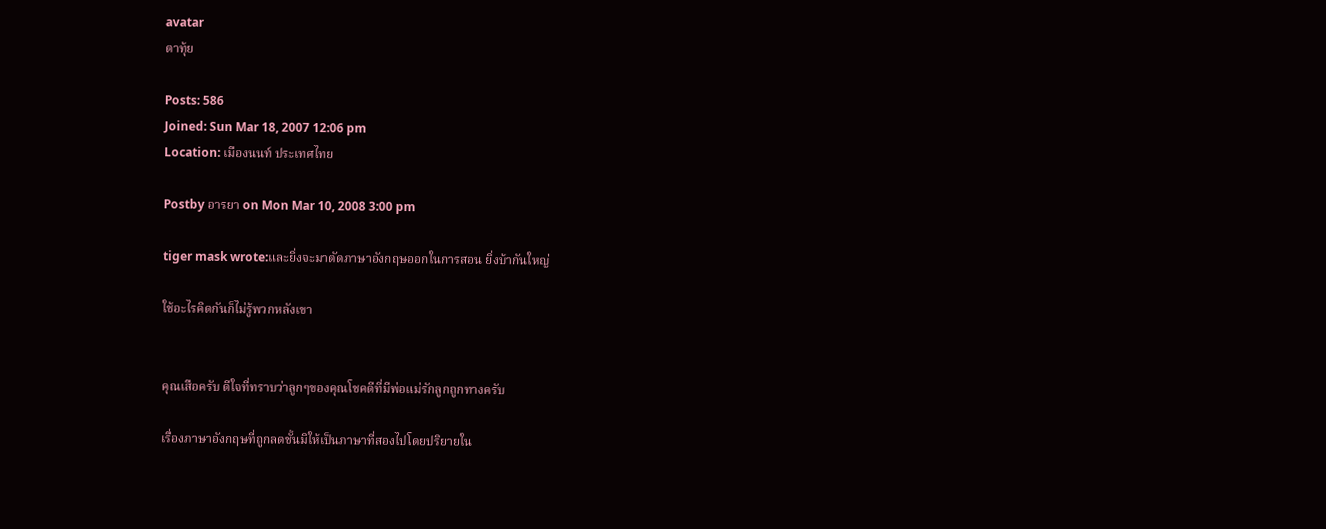avatar
ตาทุ้ย

Posts: 586
Joined: Sun Mar 18, 2007 12:06 pm
Location: เมืองนนท์ ประเทศไทย

Postby อารยา on Mon Mar 10, 2008 3:00 pm

tiger mask wrote:และยิ่งจะมาตัดภาษาอังกฤษออกในการสอน ยิ่งบ้ากันใหญ่

ใช้อะไรคิดกันก็ไม่รู้พวกหลังเขา


คุณเสือครับ ดีใจที่ทราบว่าลูกๆของคุณโชคดีที่มีพ่อแม่รักลูกถูกทางครับ

เรื่องภาษาอังกฤษที่ถูกลดชั้นมิให้เป็นภาษาที่สองไปโดยปริยายใน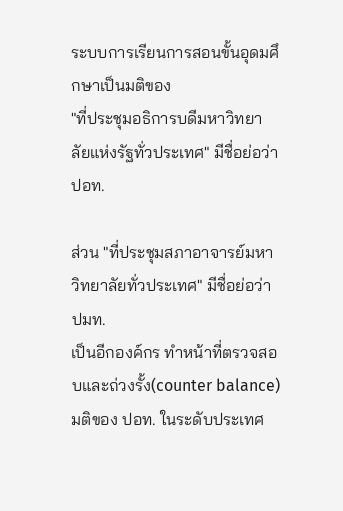ระบบการเรียนการสอนขั้นอุดมศึกษาเป็นมติของ
"ที่ประชุมอธิการบดีมหาวิทยาลัยแห่งรัฐทั่วประเทศ" มีชื่อย่อว่า ปอท.

ส่วน "ที่ประชุมสภาอาจารย์มหาวิทยาลัยทั่วประเทศ" มีชื่อย่อว่า ปมท.
เป็นอีกองค์กร ทำหน้าที่ตรวจสอบและถ่วงรั้ง(counter balance)มติของ ปอท. ในระดับประเทศ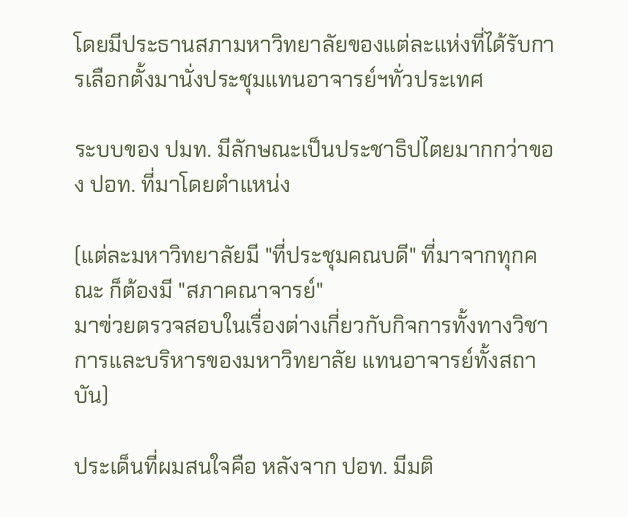โดยมีประธานสภามหาวิทยาลัยของแต่ละแห่งที่ได้รับการเลือกตั้งมานั่งประชุมแทนอาจารย์ฯทั่วประเทศ

ระบบของ ปมท. มีลักษณะเป็นประชาธิปไตยมากกว่าของ ปอท. ที่มาโดยตำแหน่ง

(แต่ละมหาวิทยาลัยมี "ที่ประชุมคณบดี" ที่มาจากทุกคณะ ก็ต้องมี "สภาคณาจารย์"
มาฃ่วยตรวจสอบในเรื่องต่างเกี่ยวกับกิจการทั้งทางวิชาการและบริหารของมหาวิทยาลัย แทนอาจารย์ทั้งสถาบัน)

ประเด็นที่ผมสนใจคือ หลังจาก ปอท. มีมติ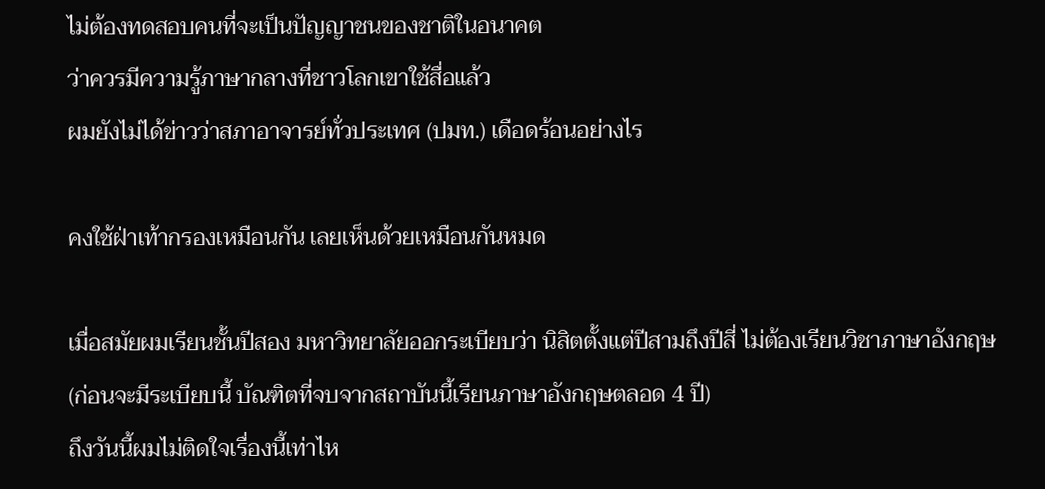ไม่ต้องทดสอบคนที่จะเป็นปัญญาชนของชาติในอนาคต
ว่าควรมีความรู้ภาษากลางที่ชาวโลกเขาใช้สื่อแล้ว
ผมยังไม่ได้ข่าวว่าสภาอาจารย์ทั่วประเทศ (ปมท.) เดือดร้อนอย่างไร

คงใช้ฝ่าเท้ากรองเหมือนกัน เลยเห็นด้วยเหมือนกันหมด

เมื่อสมัยผมเรียนชั้นปีสอง มหาวิทยาลัยออกระเบียบว่า นิสิตตั้งแต่ปีสามถึงปีสี่ ไม่ต้องเรียนวิชาภาษาอังกฤษ
(ก่อนจะมีระเบียบนี้ บัณฑิตที่จบจากสถาบันนี้เรียนภาษาอังกฤษตลอด 4 ปี)
ถึงวันนี้ผมไม่ติดใจเรื่องนี้เท่าไห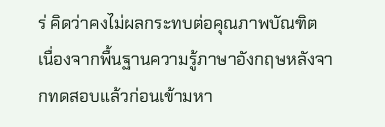ร่ คิดว่าคงไม่ผลกระทบต่อคุณภาพบัณฑิต
เนื่องจากพื้นฐานความรู้ภาษาอังกฤษหลังจากทดสอบแล้วก่อนเข้ามหา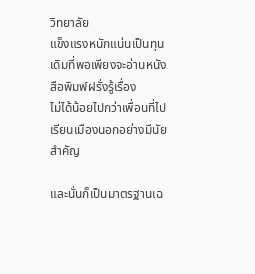วิทยาลัย
แข็งแรงหนักแน่นเป็นทุนเดิมที่พอเพียงจะอ่านหนังสือพิมพ์ฝรั่งรู้เรื่อง
ไม่ได้น้อยไปกว่าเพื่อนที่ไปเรียนเมืองนอกอย่างมีนัยสำคัญ

และนั่นก็เป็นมาตรฐานเฉ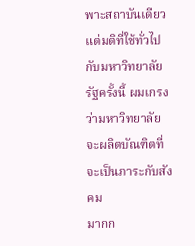พาะสถาบันเดียว
แต่มติที่ใช้ทั่วไปกับมหาวิทยาลัยรัฐครั้งนี้ ผมเกรงว่ามหาวิทยาลัยจะผลิตบัณฑิตที่จะเป็นภาระกับสังคม
มากก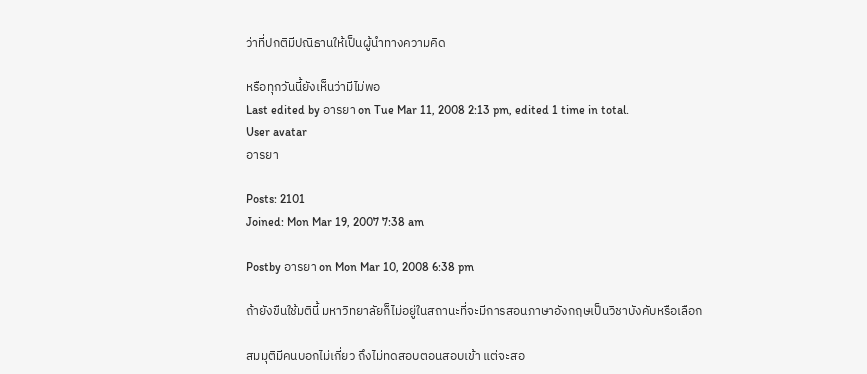ว่าที่ปกติมีปณิธานให้เป็นผู้นำทางความคิด

หรือทุกวันนี้ยังเห็นว่ามีไม่พอ
Last edited by อารยา on Tue Mar 11, 2008 2:13 pm, edited 1 time in total.
User avatar
อารยา

Posts: 2101
Joined: Mon Mar 19, 2007 7:38 am

Postby อารยา on Mon Mar 10, 2008 6:38 pm

ถ้ายังขืนใช้มตินี้ มหาวิทยาลัยก็ไม่อยู่ในสถานะที่จะมีการสอนภาษาอังกฤษเป็นวิชาบังคับหรือเลือก

สมมุติมีคนบอกไม่เกี่ยว ถึงไม่ทดสอบตอนสอบเข้า แต่จะสอ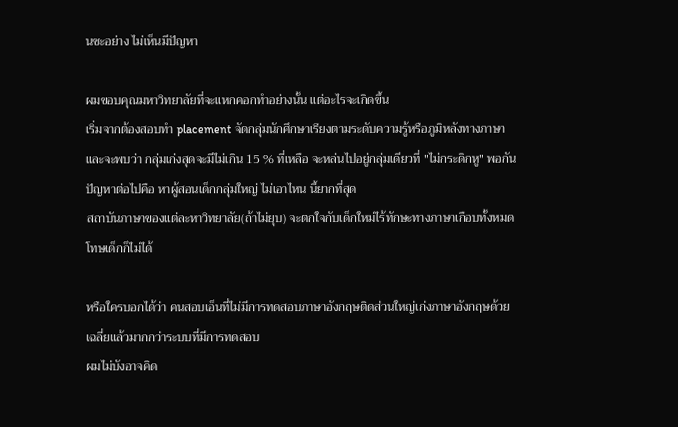นซะอย่าง ไม่เห็นมีปัญหา

ผมขอบคุณมหาวิทยาลัยที่จะแหกคอกทำอย่างนั้น แต่อะไรจะเกิดขึ้น
เริ่มจากต้องสอบทำ placement จัดกลุ่มนักศึกษาเรียงตามระดับความรู้หรือภูมิหลังทางภาษา
และจะพบว่า กลุ่มเก่งสุดจะมีไม่เกิน 15 % ที่เหลือ จะหล่นไปอยู่กลุ่มเดียวที่ "ไม่กระดิกหู" พอกัน
ปัญหาต่อไปคือ หาผู้สอนเด็กกลุ่มใหญ่ ไม่เอาไหน นี้ยากที่สุด
สถาบันภาษาของแต่ละหาวิทยาลัย(ถ้าไม่ยุบ) จะตกใจกับเด็กใหม่ไร้ทักษะทางภาษาเกือบทั้งหมด
โทษเด็กก็ไม่ได้

หรือใครบอกได้ว่า คนสอบเอ็นที่ไม่มีการทดสอบภาษาอังกฤษติดส่วนใหญ่เก่งภาษาอังกฤษด้วย
เฉลี่ยแล้วมากกว่าระบบที่มีการทดสอบ
ผมไม่บังอาจคิด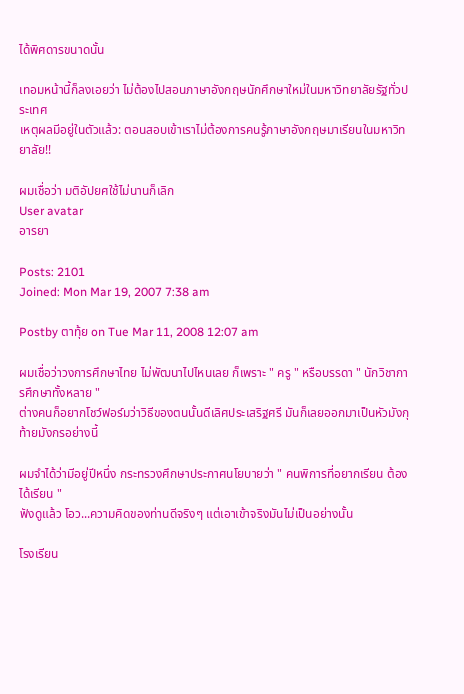ได้พิศดารขนาดนั้น

เทอมหน้านี้ก็ลงเอยว่า ไม่ต้องไปสอนภาษาอังกฤษนักศึกษาใหม่ในมหาวิทยาลัยรัฐทั่วประเทศ
เหตุผลมีอยู่ในตัวแล้ว: ตอนสอบเข้าเราไม่ต้องการคนรู้ภาษาอังกฤษมาเรียนในมหาวิทยาลัย!!

ผมเชื่อว่า มติอัปยศใช้ไม่นานก็เลิก
User avatar
อารยา

Posts: 2101
Joined: Mon Mar 19, 2007 7:38 am

Postby ตาทุ้ย on Tue Mar 11, 2008 12:07 am

ผมเชื่อว่าวงการศึกษาไทย ไม่พัฒนาไปไหนเลย ก็เพราะ " ครู " หรือบรรดา " นักวิชาการศึกษาทั้งหลาย "
ต่างคนก็อยากโชว์ฟอร์มว่าวิธีของตนนั้นดีเลิศประเสริฐศรี มันก็เลยออกมาเป็นหัวมังกุ ท้ายมังกรอย่างนี้

ผมจำได้ว่ามีอยู่ปีหนึ่ง กระทรวงศึกษาประกาศนโยบายว่า " คนพิการที่อยากเรียน ต้องได้เรียน "
ฟังดูแล้ว โอว...ความคิดของท่านดีจริงๆ แต่เอาเข้าจริงมันไม่เป็นอย่างนั้น

โรงเรียน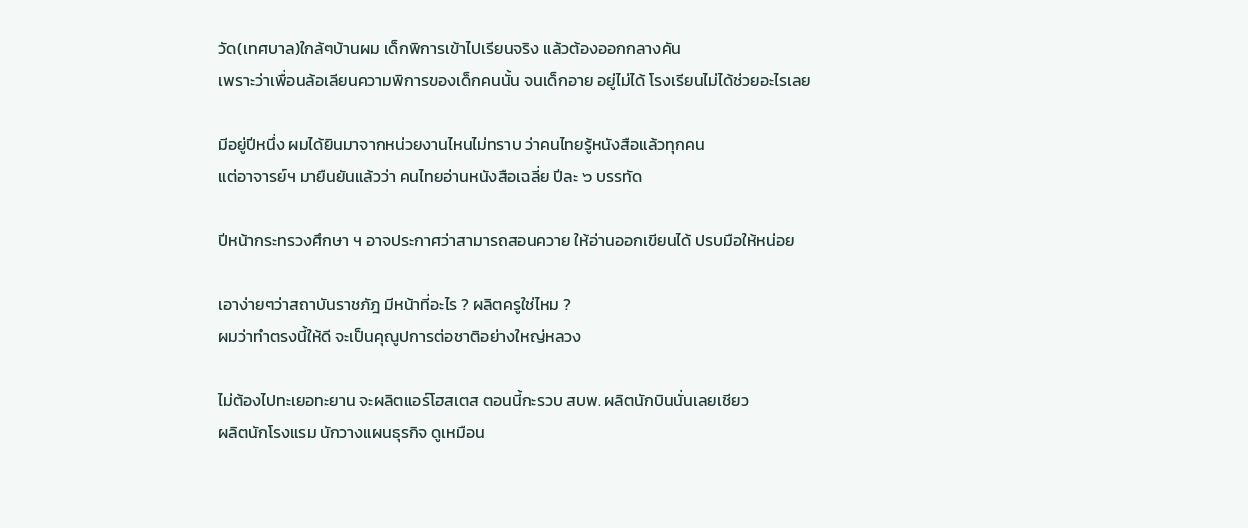วัด(เทศบาล)ใกล้ๆบ้านผม เด็กพิการเข้าไปเรียนจริง แล้วต้องออกกลางคัน
เพราะว่าเพื่อนล้อเลียนความพิการของเด็กคนนั้น จนเด็กอาย อยู่ไม่ได้ โรงเรียนไม่ได้ช่วยอะไรเลย

มีอยู่ปีหนึ่ง ผมได้ยินมาจากหน่วยงานไหนไม่ทราบ ว่าคนไทยรู้หนังสือแล้วทุกคน
แต่อาจารย์ฯ มายืนยันแล้วว่า คนไทยอ่านหนังสือเฉลี่ย ปีละ ๖ บรรทัด

ปีหน้ากระทรวงศึกษา ฯ อาจประกาศว่าสามารถสอนควาย ให้อ่านออกเขียนได้ ปรบมือให้หน่อย

เอาง่ายๆว่าสถาบันราชภัฎ มีหน้าที่อะไร ? ผลิตครูใช่ไหม ?
ผมว่าทำตรงนี้ให้ดี จะเป็นคุณูปการต่อชาติอย่างใหญ่หลวง

ไม่ต้องไปทะเยอทะยาน จะผลิตแอร์โฮสเตส ตอนนี้กะรวบ สบพ. ผลิตนักบินนั่นเลยเชียว
ผลิตนักโรงแรม นักวางแผนธุรกิจ ดูเหมือน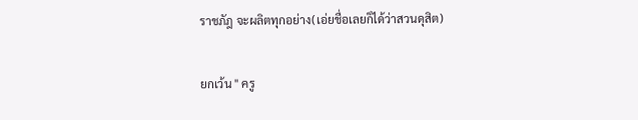ราชภัฎ จะผลิตทุกอย่าง(เอ่ยชื่อเลยก็ได้ว่าสวนดุสิต)

ยกเว้น " ครู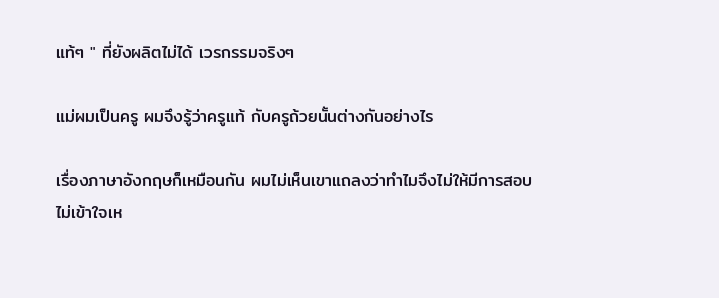แท้ๆ " ที่ยังผลิตไม่ได้ เวรกรรมจริงๆ

แม่ผมเป็นครู ผมจึงรู้ว่าครูแท้ กับครูถ้วยนั้นต่างกันอย่างไร

เรื่องภาษาอังกฤษก็เหมือนกัน ผมไม่เห็นเขาแถลงว่าทำไมจึงไม่ให้มีการสอบ
ไม่เข้าใจเห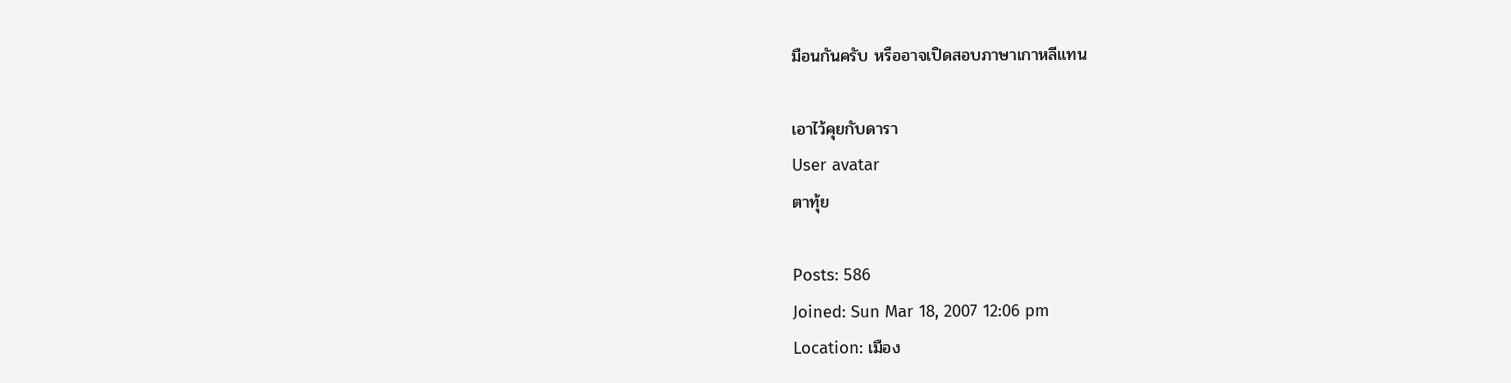มือนกันครับ หรืออาจเปิดสอบภาษาเกาหลีแทน

เอาไว้คุยกับดารา
User avatar
ตาทุ้ย

Posts: 586
Joined: Sun Mar 18, 2007 12:06 pm
Location: เมือง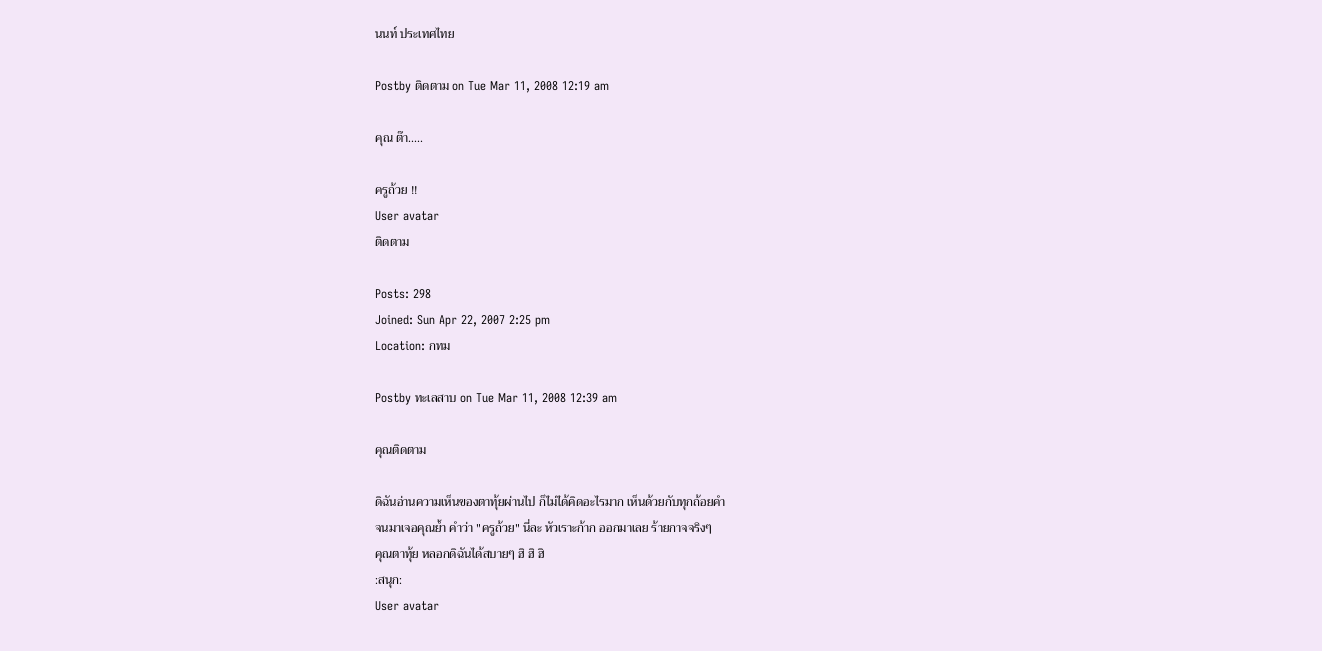นนท์ ประเทศไทย

Postby ติดตาม on Tue Mar 11, 2008 12:19 am

คุณ ต๊า.....

ครูถ้วย !!
User avatar
ติดตาม

Posts: 298
Joined: Sun Apr 22, 2007 2:25 pm
Location: กทม

Postby ทะเลสาบ on Tue Mar 11, 2008 12:39 am

คุณติดตาม

ดิฉันอ่านความเห็นของตาทุ้ยผ่านไป ก็ไม่ได้คิดอะไรมาก เห็นด้วยกับทุกถ้อยคำ
จนมาเจอคุณย้ำ คำว่า "ครูถ้วย" นี่ละ หัวเราะก้าก ออกมาเลย ร้ายกาจจริงๆ
คุณตาทุ้ย หลอกดิฉันได้สบายๆ ฮิ ฮิ ฮิ
:สนุก:
User avatar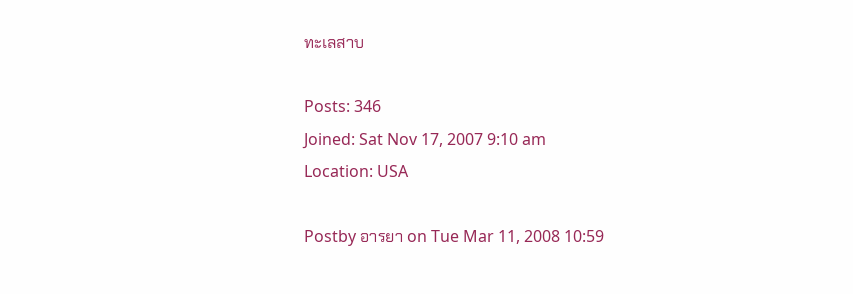ทะเลสาบ

Posts: 346
Joined: Sat Nov 17, 2007 9:10 am
Location: USA

Postby อารยา on Tue Mar 11, 2008 10:59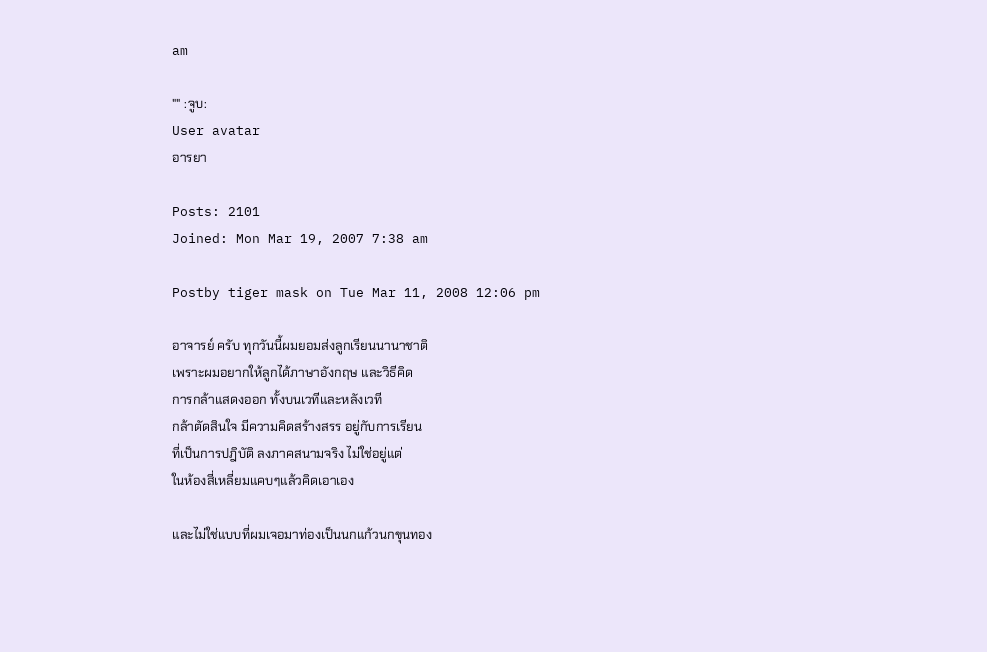am

"" :จูบ:
User avatar
อารยา

Posts: 2101
Joined: Mon Mar 19, 2007 7:38 am

Postby tiger mask on Tue Mar 11, 2008 12:06 pm

อาจารย์ ครับ ทุกวันนี้ผมยอมส่งลูกเรียนนานาชาติ
เพราะผมอยากให้ลูกได้ภาษาอังกฤษ และวิธีคิด
การกล้าแสดงออก ทั้งบนเวทีและหลังเวที
กล้าตัดสินใจ มีความคิดสร้างสรร อยู่กับการเรียน
ที่เป็นการปฎิบัติ ลงภาคสนามจริง ไม่ใช่อยู่แต่
ในห้องสี่เหลี่ยมแคบๆแล้วคิดเอาเอง

และไม่ใช่แบบที่ผมเจอมาท่องเป็นนกแก้วนกขุนทอง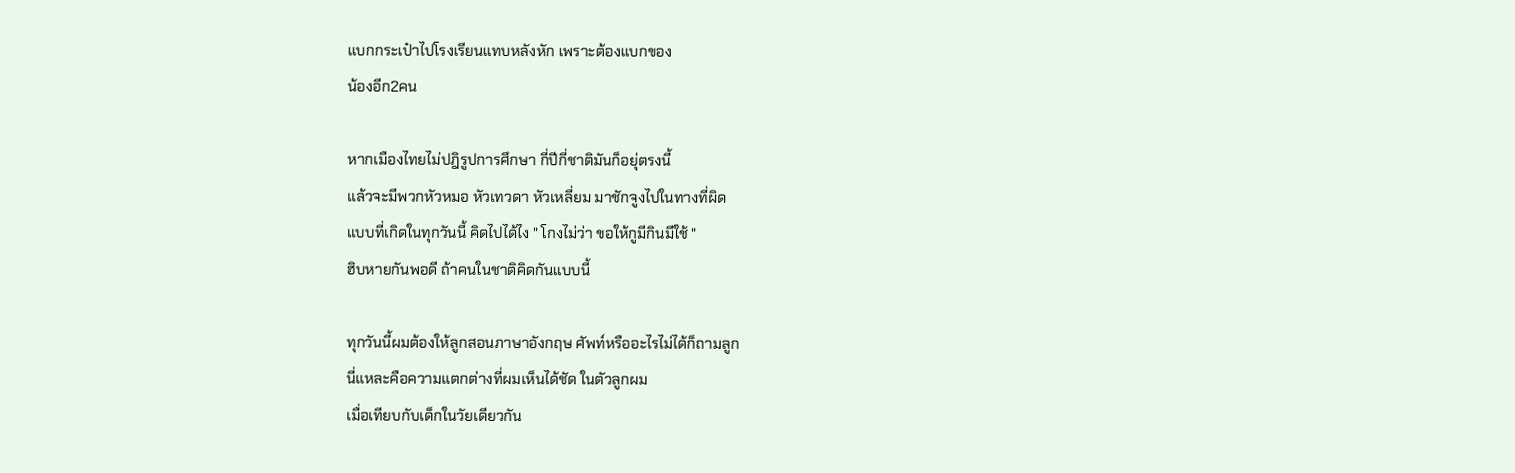แบกกระเป๋าไปโรงเรียนแทบหลังหัก เพราะต้องแบกของ
น้องอีก2คน

หากเมืองไทยไม่ปฎิรูปการศึกษา กี่ปีกี่ชาติมันก็อยุ่ตรงนี้
แล้วจะมีพวกหัวหมอ หัวเทวดา หัวเหลี่ยม มาชักจูงไปในทางที่ผิด
แบบที่เกิดในทุกวันนี้ คิดไปได้ไง " โกงไม่ว่า ขอให้กูมีกินมีใช้ "
ฮิบหายกันพอดี ถ้าคนในชาติคิดกันแบบนี้

ทุกวันนี้ผมต้องให้ลูกสอนภาษาอังกฤษ ศัพท์หรืออะไรไม่ได้ก็ถามลูก
นี่แหละคือความแตกต่างที่ผมเห็นได้ชัด ในตัวลูกผม
เมื่อเทียบกับเด็กในวัยเดียวกัน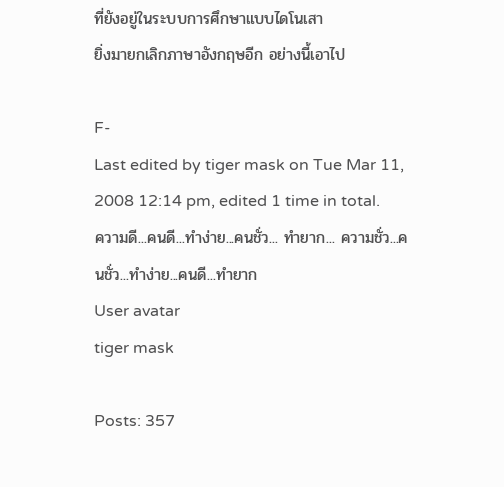ที่ยังอยู่ในระบบการศึกษาแบบไดโนเสา
ยิ่งมายกเลิกภาษาอังกฤษอีก อย่างนี้เอาไป

F-
Last edited by tiger mask on Tue Mar 11, 2008 12:14 pm, edited 1 time in total.
ความดี...คนดี...ทำง่าย...คนชั่ว... ทำยาก... ความชั่ว...คนชั่ว...ทำง่าย...คนดี...ทำยาก
User avatar
tiger mask

Posts: 357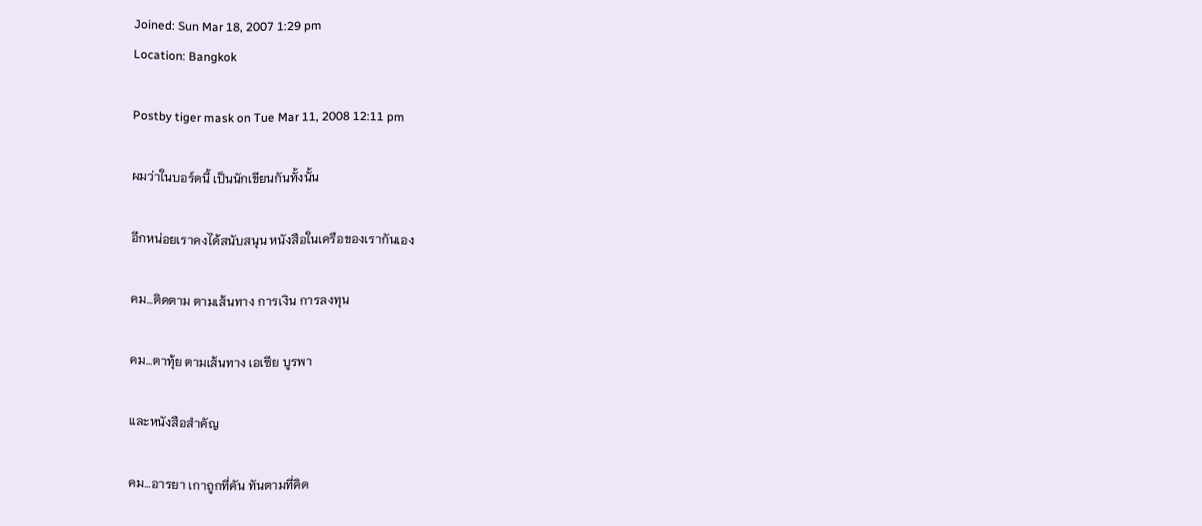Joined: Sun Mar 18, 2007 1:29 pm
Location: Bangkok

Postby tiger mask on Tue Mar 11, 2008 12:11 pm

ผมว่าในบอร์ดนี้ เป็นนักเขียนกันทั้งนั้น

อีกหน่อยเราคงได้สนับสนุน หนังสือในเครือของเรากันเอง

คม...ติดตาม ตามเส้นทาง การเงิน การลงทุน

คม...ตาทุ้ย ตามเส้นทาง เอเซีย บูรพา

และหนังสือสำคัญ

คม...อารยา เกาถูกที่คัน ทันตามที่คิด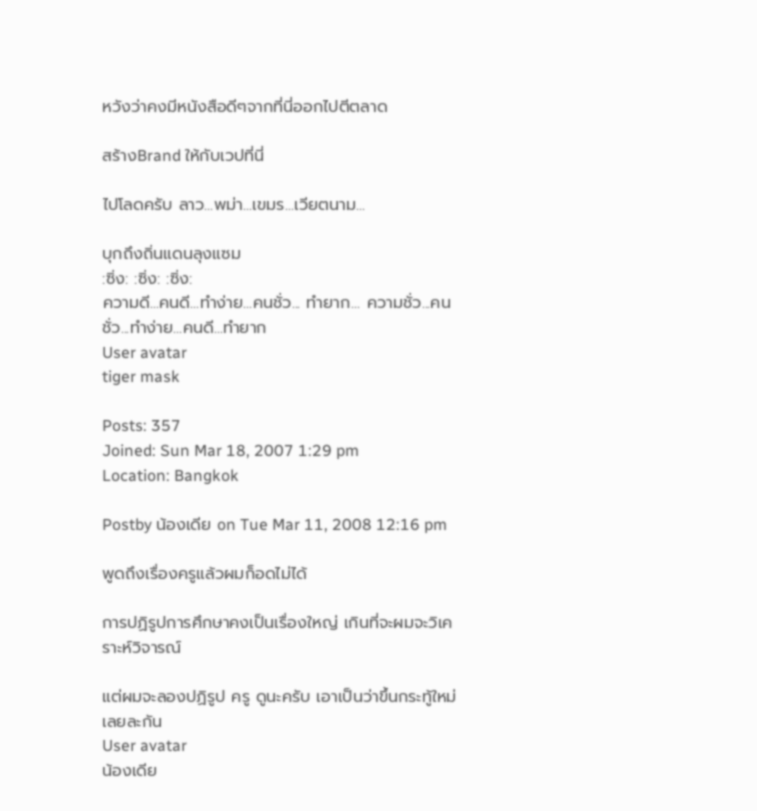หวังว่าคงมีหนังสือดีๆจากที่นี่ออกไปตีตลาด

สร้างBrand ให้กับเวปที่นี่

ไปโลดครับ ลาว...พม่า...เขมร...เวียตนาม...

บุกถึงถิ่นแดนลุงแซม
:ซิ่ง: :ซิ่ง: :ซิ่ง:
ความดี...คนดี...ทำง่าย...คนชั่ว... ทำยาก... ความชั่ว...คนชั่ว...ทำง่าย...คนดี...ทำยาก
User avatar
tiger mask

Posts: 357
Joined: Sun Mar 18, 2007 1:29 pm
Location: Bangkok

Postby น้องเดีย on Tue Mar 11, 2008 12:16 pm

พูดถึงเรื่องครูแล้วผมก็อดไม่ได้

การปฏิรูปการศึกษาคงเป็นเรื่องใหญ่ เกินที่จะผมจะวิเคราะห์วิจารณ์

แต่ผมจะลองปฏิรูป ครู ดูนะครับ เอาเป็นว่าขึ้นกระทู้ใหม่เลยละกัน
User avatar
น้องเดีย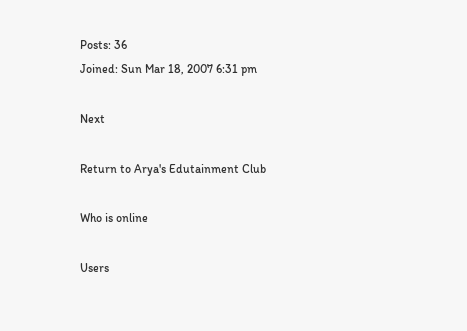Posts: 36
Joined: Sun Mar 18, 2007 6:31 pm

Next

Return to Arya's Edutainment Club

Who is online

Users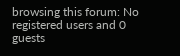browsing this forum: No registered users and 0 guests